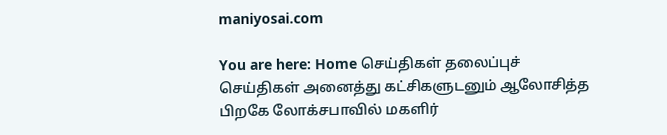maniyosai.com

You are here: Home செய்திகள் தலைப்புச் செய்திகள் அனைத்து கட்சிகளுடனும் ஆலோசித்த பிறகே லோக்சபாவில் மகளிர்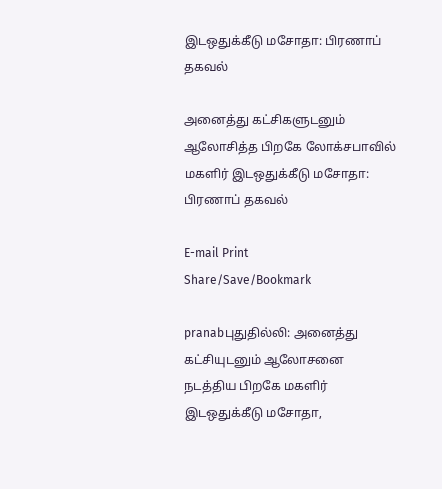இடஒதுக்கீடு மசோதா: பிரணாப் தகவல்

அனைத்து கட்சிகளுடனும் ஆலோசித்த பிறகே லோக்சபாவில் மகளிர் இடஒதுக்கீடு மசோதா: பிரணாப் தகவல்

E-mail Print
Share/Save/Bookmark

pranabபுதுதில்லி: அனைத்து கட்சியுடனும் ஆலோசனை நடத்திய பிறகே மகளிர் இடஒதுக்கீடு மசோதா,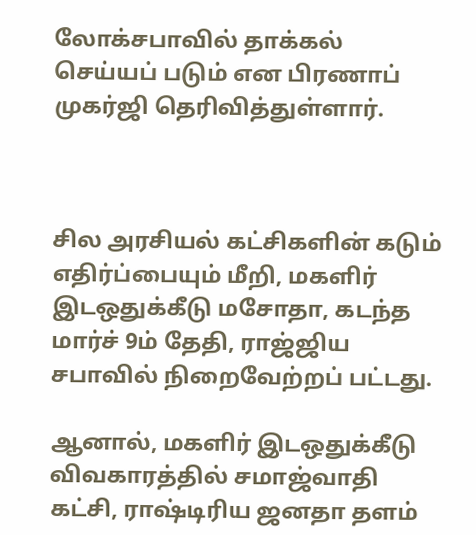லோக்சபாவில் தாக்கல் செய்யப் படும் என பிரணாப் முகர்ஜி தெரிவித்துள்ளார்.



சில அரசியல் கட்சிகளின் கடும் எதிர்ப்பையும் மீறி, மகளிர் இடஒதுக்கீடு மசோதா, கடந்த மார்ச் 9ம் தேதி, ராஜ்ஜிய சபாவில் நிறைவேற்றப் பட்டது.

ஆனால், மகளிர் இடஒதுக்கீடு விவகாரத்தில் சமாஜ்வாதி கட்சி, ராஷ்டிரிய ஜனதா தளம்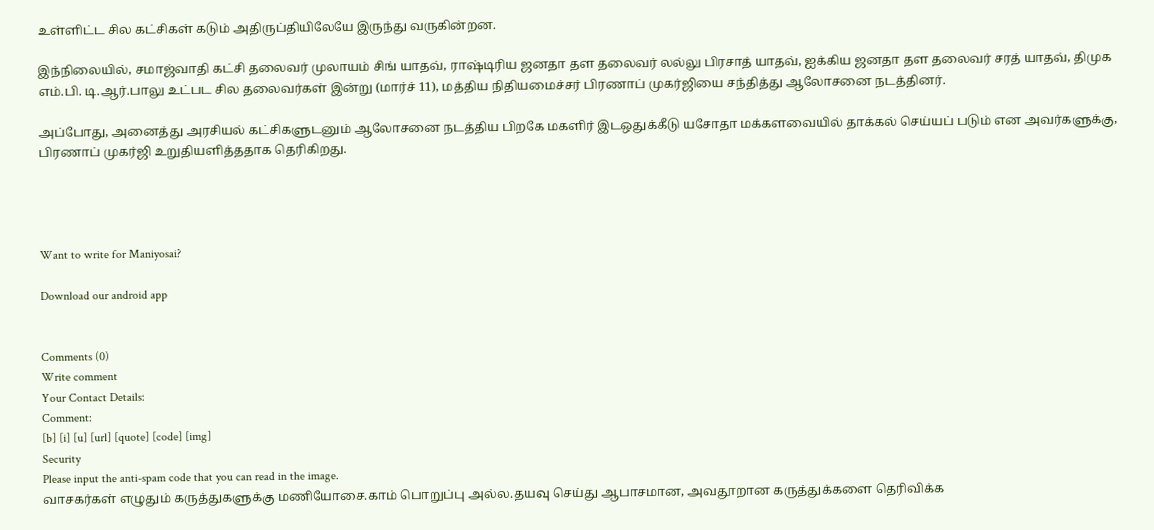உள்ளிட்ட சில கட்சிகள் கடும் அதிருப்தியிலேயே இருந்து வருகின்றன.

இந்நிலையில், சமாஜ்வாதி கட்சி தலைவர் முலாயம் சிங் யாதவ், ராஷ்டிரிய ஜனதா தள தலைவர் லல்லு பிரசாத் யாதவ், ஐக்கிய ஜனதா தள தலைவர் சரத் யாதவ், திமுக எம்.பி. டி.ஆர்.பாலு உட்பட சில தலைவர்கள் இன்று (மார்ச் 11), மத்திய நிதியமைச்சர் பிரணாப் முகர்ஜியை சந்தித்து ஆலோசனை நடத்தினர்.

அப்போது, அனைத்து அரசியல் கட்சிகளுடனும் ஆலோசனை நடத்திய பிறகே மகளிர் இடஒதுக்கீடு யசோதா மக்களவையில் தாக்கல் செய்யப் படும் என அவர்களுக்கு, பிரணாப் முகர்ஜி உறுதியளித்ததாக தெரிகிறது.




Want to write for Maniyosai?

Download our android app


Comments (0)
Write comment
Your Contact Details:
Comment:
[b] [i] [u] [url] [quote] [code] [img]
Security
Please input the anti-spam code that you can read in the image.
வாசகர்கள் எழுதும் கருத்துகளுக்கு மணியோசை.காம் பொறுப்பு அல்ல.தயவு செய்து ஆபாசமான, அவதூறான கருத்துக்களை தெரிவிக்க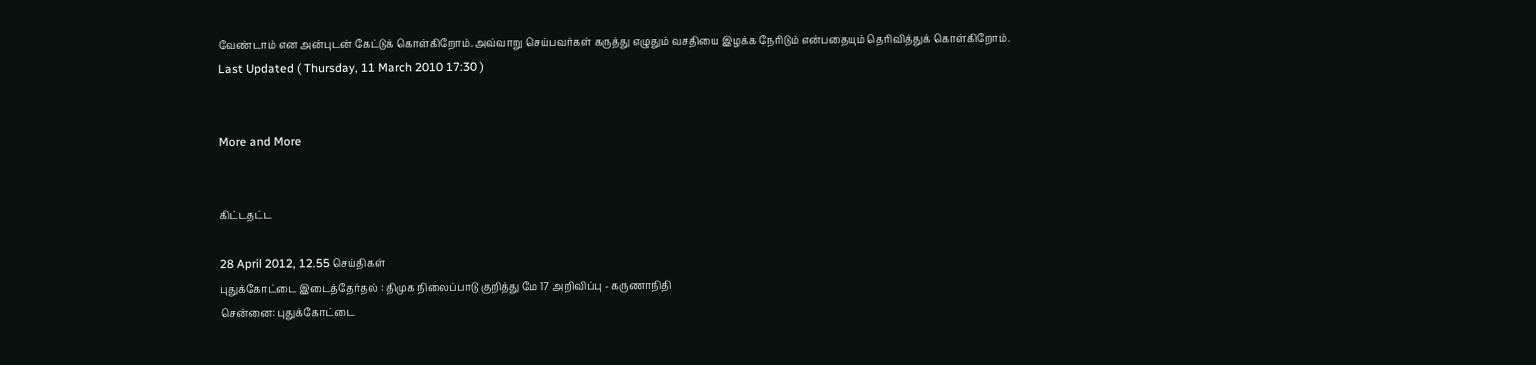வேண்டாம் என அன்புடன் கேட்டுக் கொள்கிறோம்.அவ்வாறு செய்பவர்கள் கருத்து எழுதும் வசதியை இழக்க நேரிடும் என்பதையும் தெரிவித்துக் கொள்கிறோம்.
Last Updated ( Thursday, 11 March 2010 17:30 )


More and More


கிட்டதட்ட

28 April 2012, 12.55 செய்திகள்
புதுக்கோட்டை இடைத்தேர்தல் : திமுக நிலைப்பாடு குறித்து மே 17 அறிவிப்பு - கருணாநிதி
சென்னை: புதுக்கோட்டை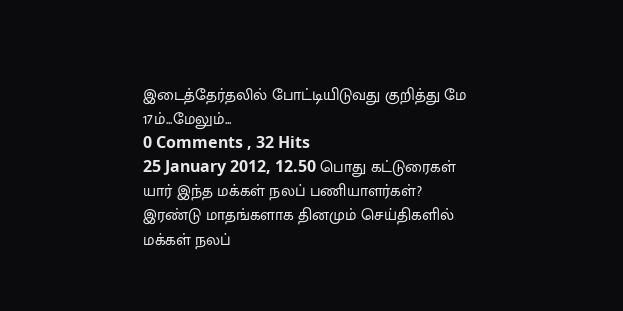இடைத்தேர்தலில் போட்டியிடுவது குறித்து மே 17ம்...மேலும்...
0 Comments , 32 Hits
25 January 2012, 12.50 பொது கட்டுரைகள்
யார் இந்த மக்கள் நலப் பணியாளர்கள்?
இரண்டு மாதங்களாக தினமும் செய்திகளில் மக்கள் நலப்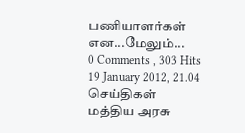பணியாளர்கள் என...மேலும்...
0 Comments , 303 Hits
19 January 2012, 21.04 செய்திகள்
மத்திய அரசு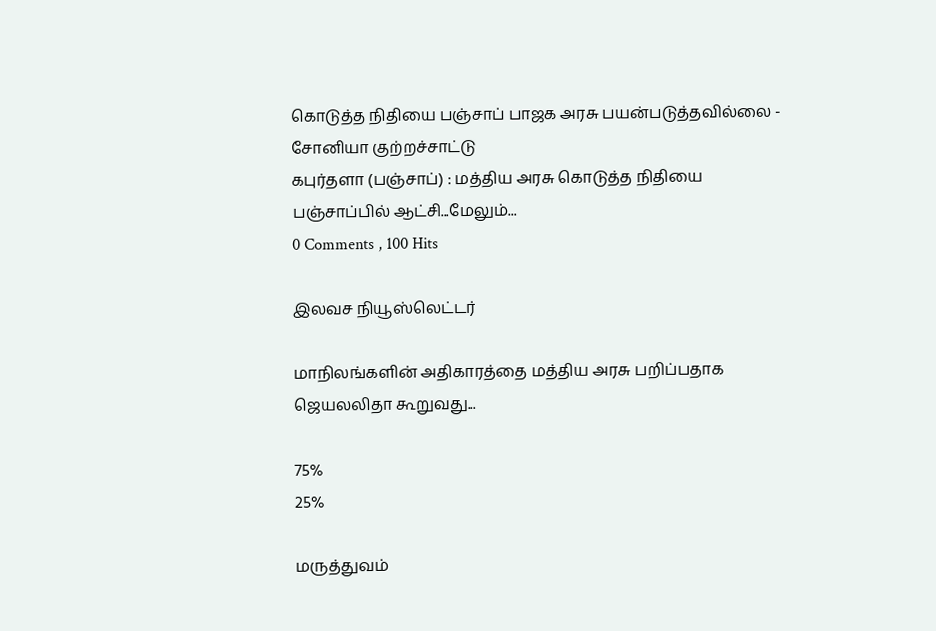கொடுத்த நிதியை பஞ்சாப் பாஜக அரசு பயன்படுத்தவில்லை - சோனியா குற்றச்சாட்டு
கபுர்தளா (பஞ்சாப்) : மத்திய அரசு கொடுத்த நிதியை பஞ்சாப்பில் ஆட்சி...மேலும்...
0 Comments , 100 Hits

இலவச நியூஸ்லெட்டர்

மாநிலங்களின் அதிகாரத்தை மத்திய அரசு பறிப்பதாக ஜெயலலிதா கூறுவது...

75%
25%

மருத்துவம்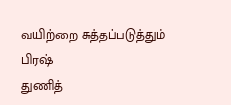வயிற்றை சுத்தப்படுத்தும் பிரஷ்
துணித்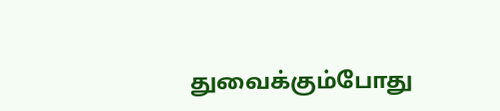துவைக்கும்போது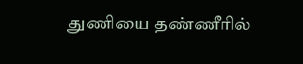துணியை தண்ணீரில்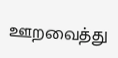ஊறவைத்து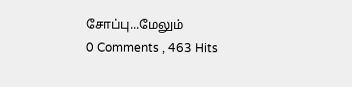சோப்பு...மேலும்
0 Comments , 463 Hits